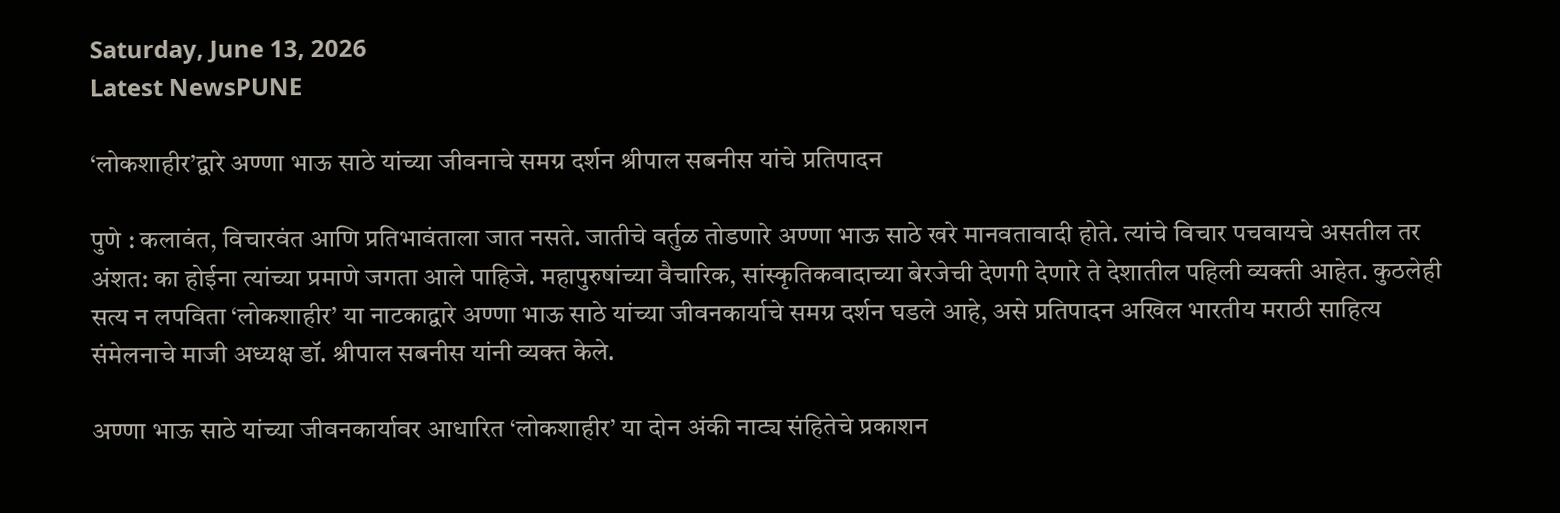Saturday, June 13, 2026
Latest NewsPUNE

‘लोकशाहीर’द्वारे अण्णा भाऊ साठे यांच्या जीवनाचे समग्र दर्शन श्रीपाल सबनीस यांचे प्रतिपादन

पुणे : कलावंत, विचारवंत आणि प्रतिभावंताला जात नसते. जातीचे वर्तुळ तोडणारे अण्णा भाऊ साठे खरे मानवतावादी होते. त्यांचे विचार पचवायचे असतील तर अंशत: का होईना त्यांच्या प्रमाणे जगता आले पाहिजे. महापुरुषांच्या वैचारिक, सांस्कृतिकवादाच्या बेरजेची देणगी देणारे ते देशातील पहिली व्यक्ती आहेत. कुठलेही सत्य न लपविता ‘लोकशाहीर’ या नाटकाद्वारे अण्णा भाऊ साठे यांच्या जीवनकार्याचे समग्र दर्शन घडले आहे, असे प्रतिपादन अखिल भारतीय मराठी साहित्य संमेलनाचे माजी अध्यक्ष डॉ. श्रीपाल सबनीस यांनी व्यक्त केले.

अण्णा भाऊ साठे यांच्या जीवनकार्यावर आधारित ‘लोकशाहीर’ या दोन अंकी नाट्य संहितेचे प्रकाशन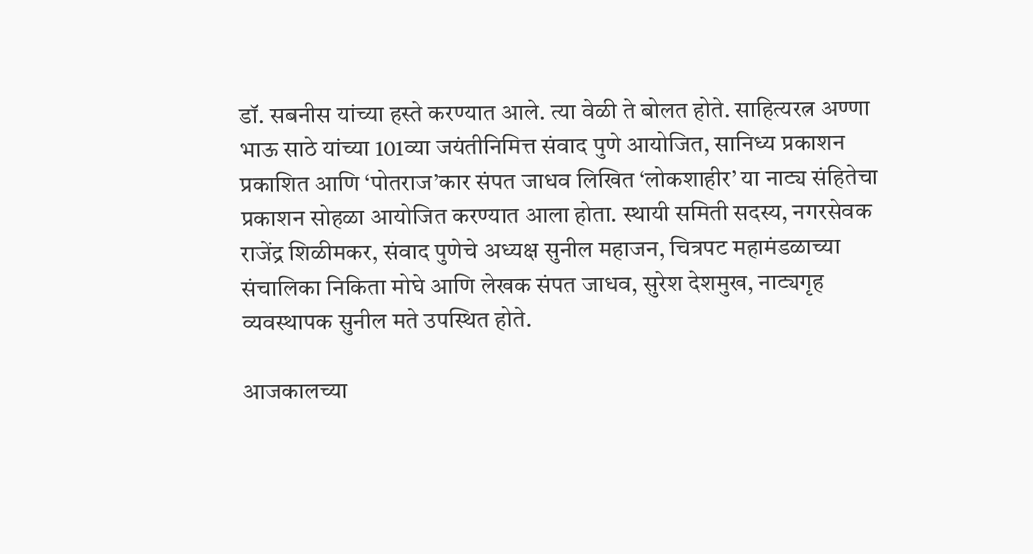डॉ. सबनीस यांच्या हस्ते करण्यात आले. त्या वेळी ते बोलत होते. साहित्यरत्न अण्णा भाऊ साठे यांच्या 101व्या जयंतीनिमित्त संवाद पुणे आयोजित, सानिध्य प्रकाशन प्रकाशित आणि ‘पोतराज’कार संपत जाधव लिखित ‘लोकशाहीर’ या नाट्य संहितेचा प्रकाशन सोहळा आयोजित करण्यात आला होता. स्थायी समिती सदस्य, नगरसेवक राजेंद्र शिळीमकर, संवाद पुणेचे अध्यक्ष सुनील महाजन, चित्रपट महामंडळाच्या संचालिका निकिता मोघे आणि लेखक संपत जाधव, सुरेश देशमुख, नाट्यगृह व्यवस्थापक सुनील मते उपस्थित होते.

आजकालच्या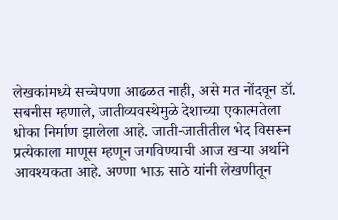लेखकांमध्ये सच्चेपणा आढळत नाही, असे मत नोंदवून डॉ. सबनीस म्हणाले, जातीव्यवस्थेमुळे देशाच्या एकात्मतेला धोका निर्माण झालेला आहे. जाती-जातीतील भेद विसरून प्रत्येकाला माणूस म्हणून जगविण्याची आज खर्‍या अर्थाने आवश्यकता आहे. अण्णा भाऊ साठे यांनी लेखणीतून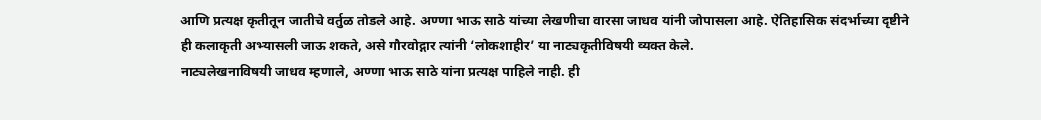आणि प्रत्यक्ष कृतीतून जातीचे वर्तुळ तोडले आहे. अण्णा भाऊ साठे यांच्या लेखणीचा वारसा जाधव यांनी जोपासला आहे. ऐतिहासिक संदर्भाच्या दृष्टीने ही कलाकृती अभ्यासली जाऊ शकते, असे गौरवोद्गार त्यांनी ‘लोकशाहीर’ या नाट्यकृतीविषयी व्यक्त केले.
नाट्यलेखनाविषयी जाधव म्हणाले, अण्णा भाऊ साठे यांना प्रत्यक्ष पाहिले नाही. ही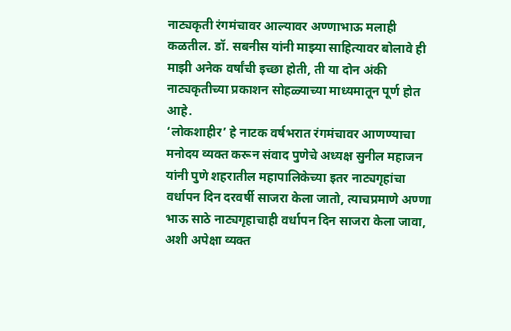नाट्यकृती रंगमंचावर आल्यावर अण्णाभाऊ मलाही कळतील. डॉ. सबनीस यांनी माझ्या साहित्यावर बोलावे ही माझी अनेक वर्षांची इच्छा होती, ती या दोन अंकी नाट्यकृतीच्या प्रकाशन सोहळ्याच्या माध्यमातून पूर्ण होत आहे.
‘लोकशाहीर’ हे नाटक वर्षभरात रंगमंचावर आणण्याचा मनोदय व्यक्त करून संवाद पुणेचे अध्यक्ष सुनील महाजन यांनी पुणे शहरातील महापालिकेच्या इतर नाट्यगृहांचा वर्धापन दिन दरवर्षी साजरा केला जातो, त्याचप्रमाणे अण्णा भाऊ साठे नाट्यगृहाचाही वर्धापन दिन साजरा केला जावा, अशी अपेक्षा व्यक्त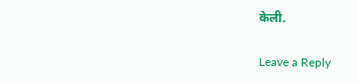केली.

Leave a Reply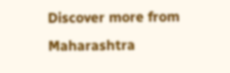Discover more from Maharashtra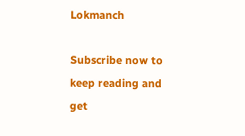Lokmanch

Subscribe now to keep reading and get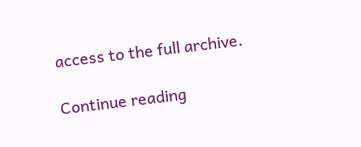access to the full archive.

Continue reading